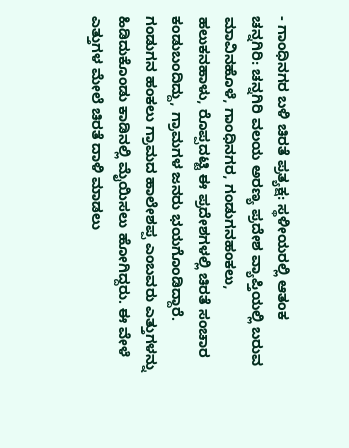- ಗಾಂಧಿನಗರ ಬಳಿ ಚಿರತೆ ಪ್ರತ್ಯಕ್ಷ: ಸ್ಥಳೀಯರಲ್ಲಿ ಆತಂಕ
ಚನ್ನಗಿರಿ: ಚನ್ನಗಿರಿ ವಲಯ ಅರಣ್ಯ ಪ್ರದೇಶ ವ್ಯಾಪ್ತಿಯಲ್ಲಿ ಬರುವ ಮಾವಿನಹೊಳೆ, ಗಾಂಧಿನಗರ, ಗಂಡುಗನಹಂಕಲು, ಹಲುಕನಹಾಳು, ರೊಪ್ಪದಟ್ಟಿ ಈ ಪ್ರದೇಶಗಳಲ್ಲಿ ಚಿರತೆ ಸಂಚಾರ ಕಂಡುಬಂದಿದ್ದು, ಗ್ರಾಮಗಳ ಜನರು ಭಯಗೊಂಡಿದ್ದಾರೆ.
ಗಂಡುಗನ ಹಂಕಲು ಗ್ರಾಮದ ಹಾಲೇಶಪ್ಪ ಎಂಬವರು ಎತ್ತುಗಳನ್ನು ಹಿಡಿದುಕೊಂಡು ಕಾಡಿನಲ್ಲಿ ಮೈಯಿಸಲು ಹೋಗಿದ್ದರು. ಈ ವೇಳೆ ಎತ್ತುಗಳ ಮೇಲೆ ಚಿರತೆ ದಾಳಿ ಮಾಡಲು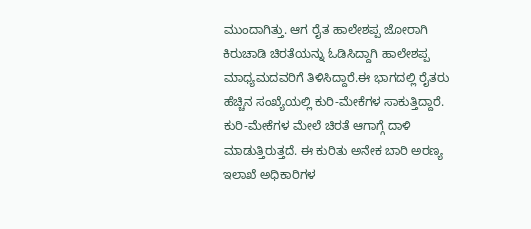ಮುಂದಾಗಿತ್ತು. ಆಗ ರೈತ ಹಾಲೇಶಪ್ಪ ಜೋರಾಗಿ ಕಿರುಚಾಡಿ ಚಿರತೆಯನ್ನು ಓಡಿಸಿದ್ದಾಗಿ ಹಾಲೇಶಪ್ಪ ಮಾಧ್ಯಮದವರಿಗೆ ತಿಳಿಸಿದ್ದಾರೆ.ಈ ಭಾಗದಲ್ಲಿ ರೈತರು ಹೆಚ್ಚಿನ ಸಂಖ್ಯೆಯಲ್ಲಿ ಕುರಿ-ಮೇಕೆಗಳ ಸಾಕುತ್ತಿದ್ದಾರೆ. ಕುರಿ-ಮೇಕೆಗಳ ಮೇಲೆ ಚಿರತೆ ಆಗಾಗ್ಗೆ ದಾಳಿ ಮಾಡುತ್ತಿರುತ್ತದೆ. ಈ ಕುರಿತು ಅನೇಕ ಬಾರಿ ಅರಣ್ಯ ಇಲಾಖೆ ಅಧಿಕಾರಿಗಳ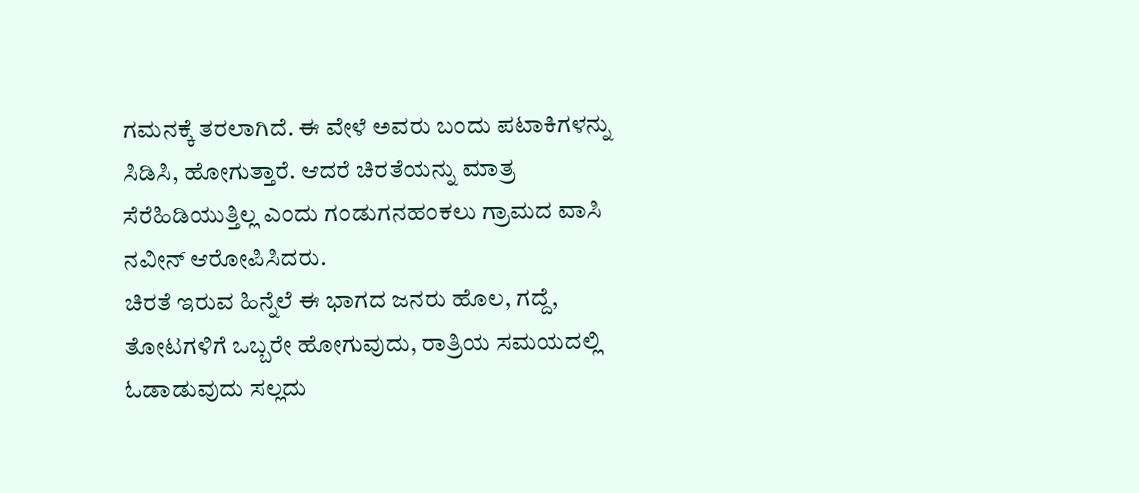ಗಮನಕ್ಕೆ ತರಲಾಗಿದೆ. ಈ ವೇಳೆ ಅವರು ಬಂದು ಪಟಾಕಿಗಳನ್ನು ಸಿಡಿಸಿ, ಹೋಗುತ್ತಾರೆ. ಆದರೆ ಚಿರತೆಯನ್ನು ಮಾತ್ರ ಸೆರೆಹಿಡಿಯುತ್ತಿಲ್ಲ ಎಂದು ಗಂಡುಗನಹಂಕಲು ಗ್ರಾಮದ ವಾಸಿ ನವೀನ್ ಆರೋಪಿಸಿದರು.
ಚಿರತೆ ಇರುವ ಹಿನ್ನೆಲೆ ಈ ಭಾಗದ ಜನರು ಹೊಲ, ಗದ್ದೆ, ತೋಟಗಳಿಗೆ ಒಬ್ಬರೇ ಹೋಗುವುದು, ರಾತ್ರಿಯ ಸಮಯದಲ್ಲಿ ಓಡಾಡುವುದು ಸಲ್ಲದು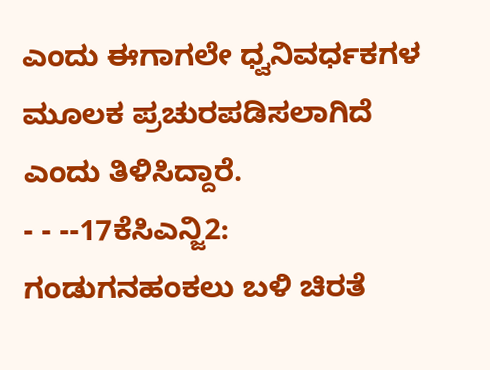ಎಂದು ಈಗಾಗಲೇ ಧ್ವನಿವರ್ಧಕಗಳ ಮೂಲಕ ಪ್ರಚುರಪಡಿಸಲಾಗಿದೆ ಎಂದು ತಿಳಿಸಿದ್ದಾರೆ.
- - --17ಕೆಸಿಎನ್ಜಿ2: ಗಂಡುಗನಹಂಕಲು ಬಳಿ ಚಿರತೆ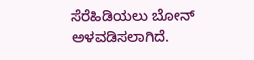ಸೆರೆಹಿಡಿಯಲು ಬೋನ್ ಅಳವಡಿಸಲಾಗಿದೆ.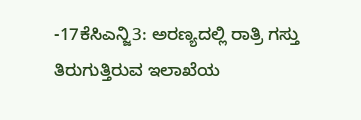-17ಕೆಸಿಎನ್ಜಿ3: ಅರಣ್ಯದಲ್ಲಿ ರಾತ್ರಿ ಗಸ್ತು ತಿರುಗುತ್ತಿರುವ ಇಲಾಖೆಯ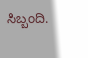ಸಿಬ್ಬಂದಿ.